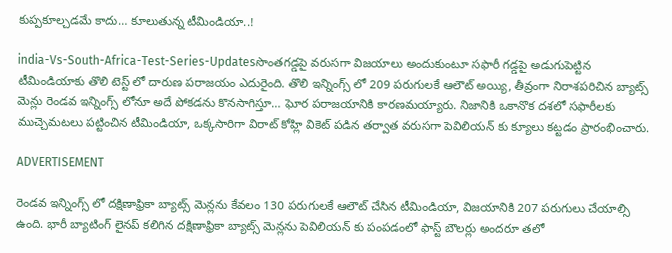కుప్పకూల్చడమే కాదు… కూలుతున్న టీమిండియా..!

india-Vs-South-Africa-Test-Series-Updatesసొంతగడ్డపై వరుసగా విజయాలు అందుకుంటూ సఫారీ గడ్డపై అడుగుపెట్టిన టీమిండియాకు తొలి టెస్ట్ లో దారుణ పరాజయం ఎదురైంది. తొలి ఇన్నింగ్స్ లో 209 పరుగులకే ఆలౌట్ అయ్యి, తీవ్రంగా నిరాశపరిచిన బ్యాట్స్ మెన్లు రెండవ ఇన్నింగ్స్ లోనూ అదే పోకడను కొనసాగిస్తూ… ఘోర పరాజయానికి కారణమయ్యారు. నిజానికి ఒకానొక దశలో సఫారీలకు ముచ్చెమటలు పట్టించిన టీమిండియా, ఒక్కసారిగా విరాట్ కోహ్లి వికెట్ పడిన తర్వాత వరుసగా పెవిలియన్ కు క్యూలు కట్టడం ప్రారంభించారు.

ADVERTISEMENT

రెండవ ఇన్నింగ్స్ లో దక్షిణాఫ్రికా బ్యాట్స్ మెన్లను కేవలం 130 పరుగులకే ఆలౌట్ చేసిన టీమిండియా, విజయానికి 207 పరుగులు చేయాల్సి ఉంది. భారీ బ్యాటింగ్ లైనప్ కలిగిన దక్షిణాఫ్రికా బ్యాట్స్ మెన్లను పెవిలియన్ కు పంపడంలో ఫాస్ట్ బౌలర్లు అందరూ తలో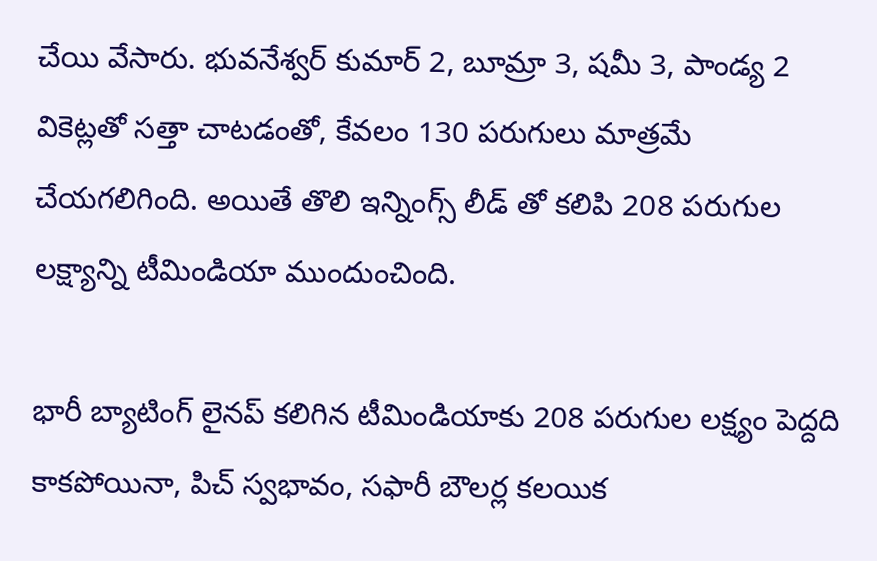చేయి వేసారు. భువనేశ్వర్ కుమార్ 2, బూమ్రా 3, షమీ 3, పాండ్య 2 వికెట్లతో సత్తా చాటడంతో, కేవలం 130 పరుగులు మాత్రమే చేయగలిగింది. అయితే తొలి ఇన్నింగ్స్ లీడ్ తో కలిపి 208 పరుగుల లక్ష్యాన్ని టీమిండియా ముందుంచింది.

భారీ బ్యాటింగ్ లైనప్ కలిగిన టీమిండియాకు 208 పరుగుల లక్ష్యం పెద్దది కాకపోయినా, పిచ్ స్వభావం, సఫారీ బౌలర్ల కలయిక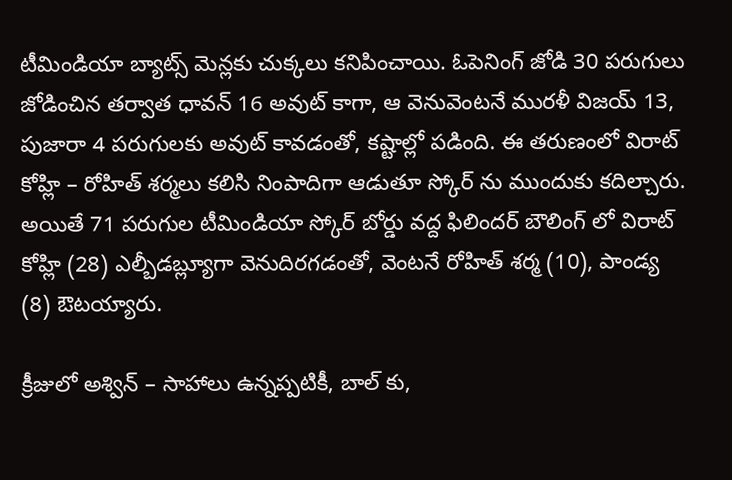టీమిండియా బ్యాట్స్ మెన్లకు చుక్కలు కనిపించాయి. ఓపెనింగ్ జోడి 30 పరుగులు జోడించిన తర్వాత ధావన్ 16 అవుట్ కాగా, ఆ వెనువెంటనే మురళీ విజయ్ 13, పుజారా 4 పరుగులకు అవుట్ కావడంతో, కష్టాల్లో పడింది. ఈ తరుణంలో విరాట్ కోహ్లి – రోహిత్ శర్మలు కలిసి నింపాదిగా ఆడుతూ స్కోర్ ను ముందుకు కదిల్చారు. అయితే 71 పరుగుల టీమిండియా స్కోర్ బోర్డు వద్ద ఫిలిందర్ బౌలింగ్ లో విరాట్ కోహ్లి (28) ఎల్బీడబ్ల్యూగా వెనుదిరగడంతో, వెంటనే రోహిత్ శర్మ (10), పాండ్య (8) ఔటయ్యారు.

క్రీజులో అశ్విన్ – సాహాలు ఉన్నప్పటికీ, బాల్ కు,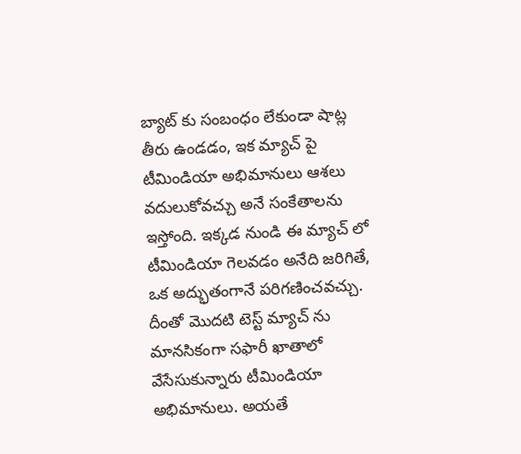బ్యాట్ కు సంబంధం లేకుండా షాట్ల తీరు ఉండడం, ఇక మ్యాచ్ పై టీమిండియా అభిమానులు ఆశలు వదులుకోవచ్చు అనే సంకేతాలను ఇస్తోంది. ఇక్కడ నుండి ఈ మ్యాచ్ లో టీమిండియా గెలవడం అనేది జరిగితే, ఒక అద్భుతంగానే పరిగణించవచ్చు. దీంతో మొదటి టెస్ట్ మ్యాచ్ ను మానసికంగా సఫారీ ఖాతాలో వేసేసుకున్నారు టీమిండియా అభిమానులు. అయతే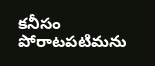కనీసం పోరాటపటిమను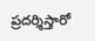ప్రదర్శిస్తారో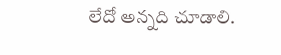లేదో అన్నది చూడాలి.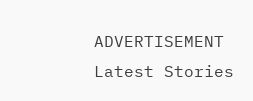ADVERTISEMENT
Latest Stories